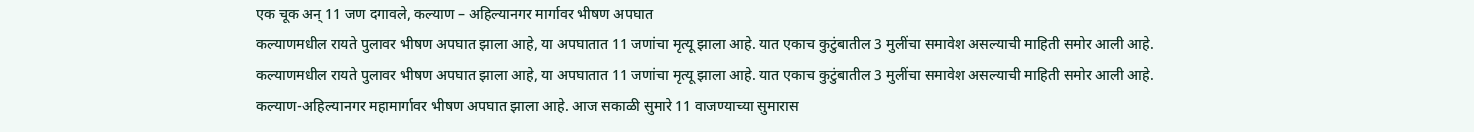एक चूक अन् 11 जण दगावले, कल्याण – अहिल्यानगर मार्गावर भीषण अपघात
कल्याणमधील रायते पुलावर भीषण अपघात झाला आहे, या अपघातात 11 जणांचा मृत्यू झाला आहे. यात एकाच कुटुंबातील 3 मुलींचा समावेश असल्याची माहिती समोर आली आहे.
कल्याणमधील रायते पुलावर भीषण अपघात झाला आहे, या अपघातात 11 जणांचा मृत्यू झाला आहे. यात एकाच कुटुंबातील 3 मुलींचा समावेश असल्याची माहिती समोर आली आहे.
कल्याण-अहिल्यानगर महामार्गावर भीषण अपघात झाला आहे. आज सकाळी सुमारे 11 वाजण्याच्या सुमारास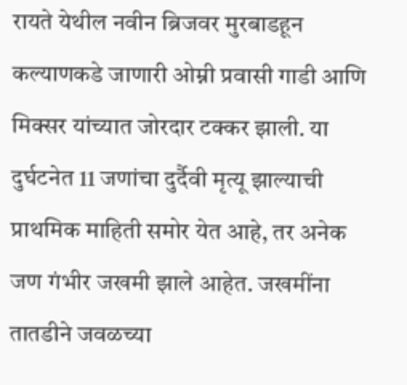रायते येथील नवीन ब्रिजवर मुरबाडहून कल्याणकडे जाणारी ओम्नी प्रवासी गाडी आणि मिक्सर यांच्यात जोरदार टक्कर झाली. या दुर्घटनेत 11 जणांचा दुर्दैवी मृत्यू झाल्याची प्राथमिक माहिती समोर येत आहे, तर अनेक जण गंभीर जखमी झाले आहेत. जखमींना तातडीने जवळच्या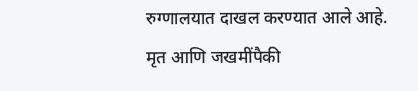रुग्णालयात दाखल करण्यात आले आहे. मृत आणि जखमींपैकी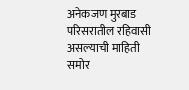अनेकजण मुरबाड परिसरातील रहिवासी असल्याची माहिती समोर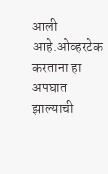आली आहे.ओव्हरटेक करताना हा अपघात झाल्याची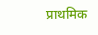प्राथमिक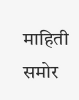माहिती समोर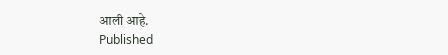आली आहे.
Published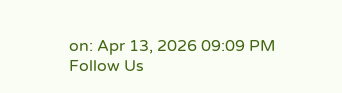on: Apr 13, 2026 09:09 PM
Follow Us